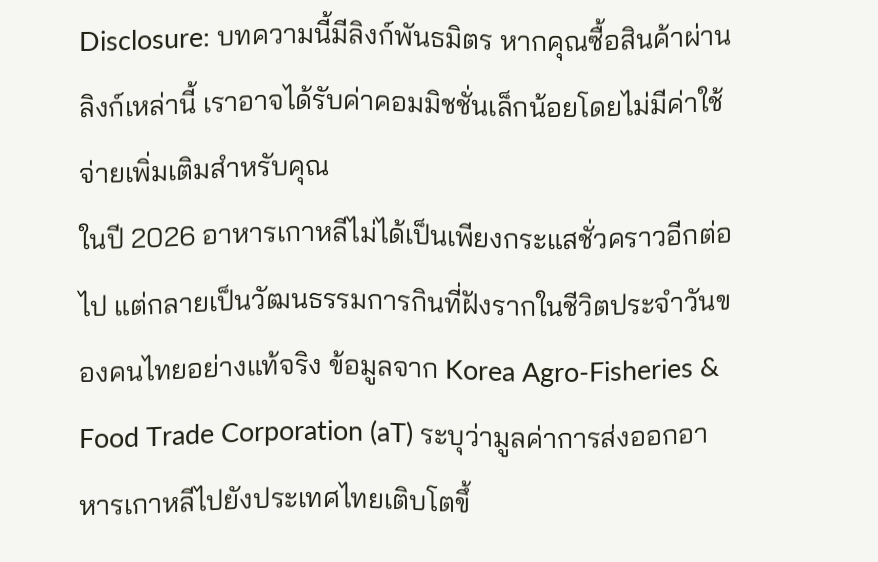Disclosure: บทความนี้มีลิงก์พันธมิตร หากคุณซื้อสินค้าผ่านลิงก์เหล่านี้ เราอาจได้รับค่าคอมมิชชั่นเล็กน้อยโดยไม่มีค่าใช้จ่ายเพิ่มเติมสำหรับคุณ
ในปี 2026 อาหารเกาหลีไม่ได้เป็นเพียงกระแสชั่วคราวอีกต่อไป แต่กลายเป็นวัฒนธรรมการกินที่ฝังรากในชีวิตประจำวันของคนไทยอย่างแท้จริง ข้อมูลจาก Korea Agro-Fisheries & Food Trade Corporation (aT) ระบุว่ามูลค่าการส่งออกอาหารเกาหลีไปยังประเทศไทยเติบโตขึ้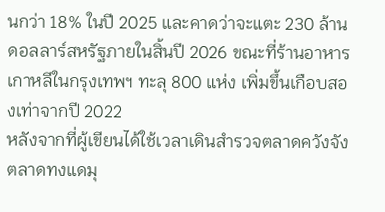นกว่า 18% ในปี 2025 และคาดว่าจะแตะ 230 ล้านดอลลาร์สหรัฐภายในสิ้นปี 2026 ขณะที่ร้านอาหารเกาหลีในกรุงเทพฯ ทะลุ 800 แห่ง เพิ่มขึ้นเกือบสองเท่าจากปี 2022
หลังจากที่ผู้เขียนได้ใช้เวลาเดินสำรวจตลาดควังจัง ตลาดทงแดมุ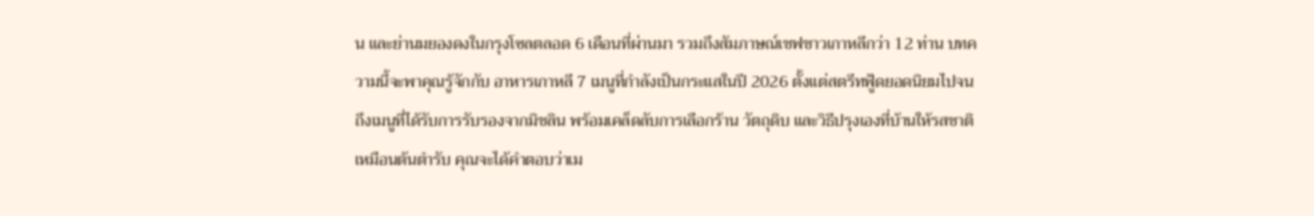น และย่านมยองดงในกรุงโซลตลอด 6 เดือนที่ผ่านมา รวมถึงสัมภาษณ์เชฟชาวเกาหลีกว่า 12 ท่าน บทความนี้จะพาคุณรู้จักกับ อาหารเกาหลี 7 เมนูที่กำลังเป็นกระแสในปี 2026 ตั้งแต่สตรีทฟู้ดยอดนิยมไปจนถึงเมนูที่ได้รับการรับรองจากมิชลิน พร้อมเคล็ดลับการเลือกร้าน วัตถุดิบ และวิธีปรุงเองที่บ้านให้รสชาติเหมือนต้นตำรับ คุณจะได้คำตอบว่าเม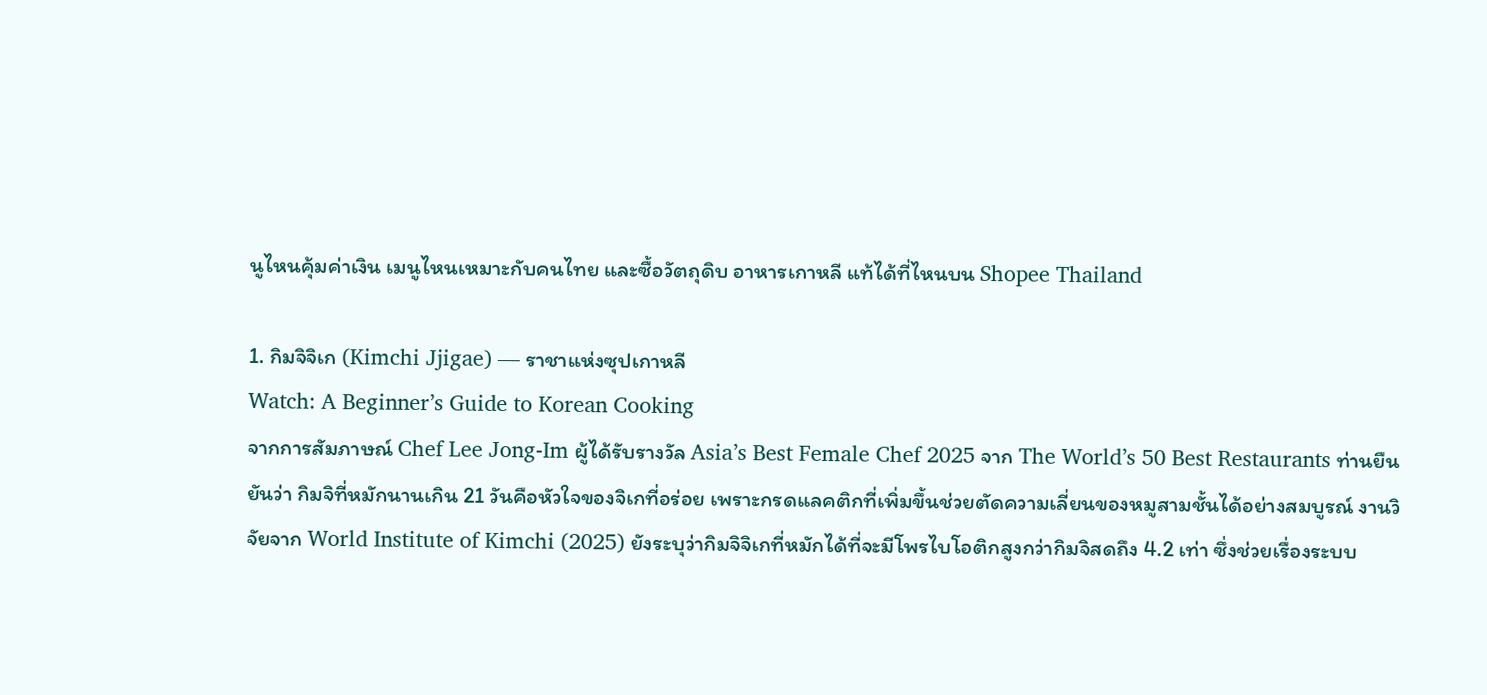นูไหนคุ้มค่าเงิน เมนูไหนเหมาะกับคนไทย และซื้อวัตถุดิบ อาหารเกาหลี แท้ได้ที่ไหนบน Shopee Thailand

1. กิมจิจิเก (Kimchi Jjigae) — ราชาแห่งซุปเกาหลี
Watch: A Beginner’s Guide to Korean Cooking
จากการสัมภาษณ์ Chef Lee Jong-Im ผู้ได้รับรางวัล Asia’s Best Female Chef 2025 จาก The World’s 50 Best Restaurants ท่านยืนยันว่า กิมจิที่หมักนานเกิน 21 วันคือหัวใจของจิเกที่อร่อย เพราะกรดแลคติกที่เพิ่มขึ้นช่วยตัดความเลี่ยนของหมูสามชั้นได้อย่างสมบูรณ์ งานวิจัยจาก World Institute of Kimchi (2025) ยังระบุว่ากิมจิจิเกที่หมักได้ที่จะมีโพรไบโอติกสูงกว่ากิมจิสดถึง 4.2 เท่า ซึ่งช่วยเรื่องระบบ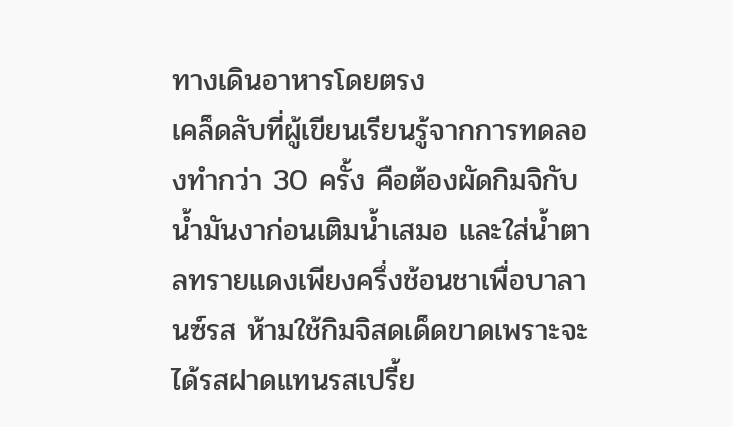ทางเดินอาหารโดยตรง
เคล็ดลับที่ผู้เขียนเรียนรู้จากการทดลองทำกว่า 30 ครั้ง คือต้องผัดกิมจิกับน้ำมันงาก่อนเติมน้ำเสมอ และใส่น้ำตาลทรายแดงเพียงครึ่งช้อนชาเพื่อบาลานซ์รส ห้ามใช้กิมจิสดเด็ดขาดเพราะจะได้รสฝาดแทนรสเปรี้ย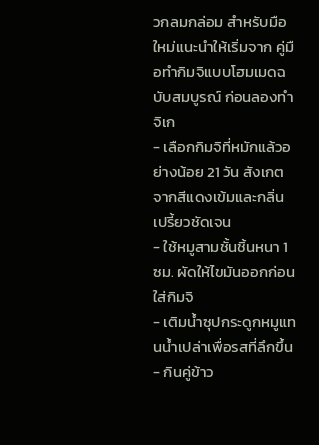วกลมกล่อม สำหรับมือใหม่แนะนำให้เริ่มจาก คู่มือทำกิมจิแบบโฮมเมดฉบับสมบูรณ์ ก่อนลองทำจิเก
- เลือกกิมจิที่หมักแล้วอย่างน้อย 21 วัน สังเกตจากสีแดงเข้มและกลิ่นเปรี้ยวชัดเจน
- ใช้หมูสามชั้นชิ้นหนา 1 ซม. ผัดให้ไขมันออกก่อนใส่กิมจิ
- เติมน้ำซุปกระดูกหมูแทนน้ำเปล่าเพื่อรสที่ลึกขึ้น
- กินคู่ข้าว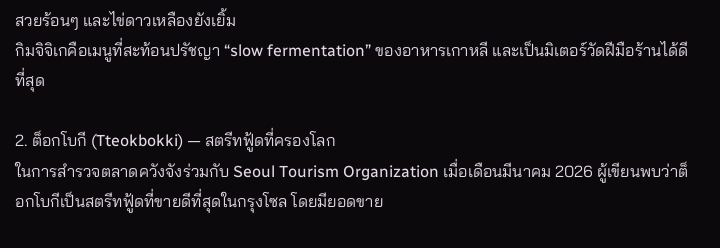สวยร้อนๆ และไข่ดาวเหลืองยังเยิ้ม
กิมจิจิเกคือเมนูที่สะท้อนปรัชญา “slow fermentation” ของอาหารเกาหลี และเป็นมิเตอร์วัดฝีมือร้านได้ดีที่สุด

2. ต็อกโบกี (Tteokbokki) — สตรีทฟู้ดที่ครองโลก
ในการสำรวจตลาดควังจังร่วมกับ Seoul Tourism Organization เมื่อเดือนมีนาคม 2026 ผู้เขียนพบว่าต็อกโบกีเป็นสตรีทฟู้ดที่ขายดีที่สุดในกรุงโซล โดยมียอดขาย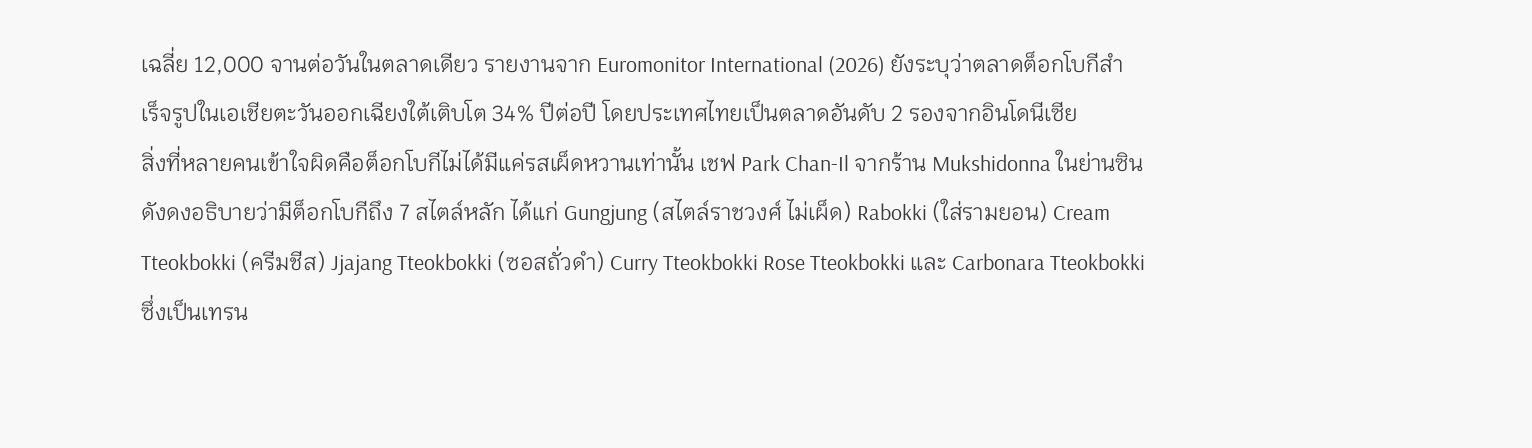เฉลี่ย 12,000 จานต่อวันในตลาดเดียว รายงานจาก Euromonitor International (2026) ยังระบุว่าตลาดต็อกโบกีสำเร็จรูปในเอเชียตะวันออกเฉียงใต้เติบโต 34% ปีต่อปี โดยประเทศไทยเป็นตลาดอันดับ 2 รองจากอินโดนีเซีย
สิ่งที่หลายคนเข้าใจผิดคือต็อกโบกีไม่ได้มีแค่รสเผ็ดหวานเท่านั้น เชฟ Park Chan-Il จากร้าน Mukshidonna ในย่านซินดังดงอธิบายว่ามีต็อกโบกีถึง 7 สไตล์หลัก ได้แก่ Gungjung (สไตล์ราชวงศ์ ไม่เผ็ด) Rabokki (ใส่รามยอน) Cream Tteokbokki (ครีมชีส) Jjajang Tteokbokki (ซอสถั่วดำ) Curry Tteokbokki Rose Tteokbokki และ Carbonara Tteokbokki ซึ่งเป็นเทรน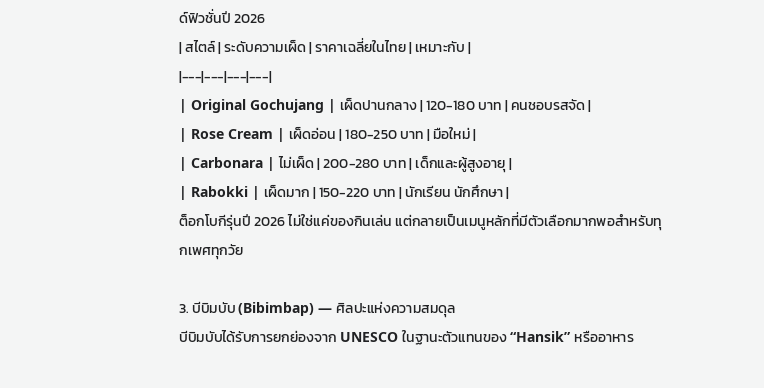ด์ฟิวชั่นปี 2026
| สไตล์ | ระดับความเผ็ด | ราคาเฉลี่ยในไทย | เหมาะกับ |
|---|---|---|---|
| Original Gochujang | เผ็ดปานกลาง | 120-180 บาท | คนชอบรสจัด |
| Rose Cream | เผ็ดอ่อน | 180-250 บาท | มือใหม่ |
| Carbonara | ไม่เผ็ด | 200-280 บาท | เด็กและผู้สูงอายุ |
| Rabokki | เผ็ดมาก | 150-220 บาท | นักเรียน นักศึกษา |
ต็อกโบกีรุ่นปี 2026 ไม่ใช่แค่ของกินเล่น แต่กลายเป็นเมนูหลักที่มีตัวเลือกมากพอสำหรับทุกเพศทุกวัย

3. บีบิมบับ (Bibimbap) — ศิลปะแห่งความสมดุล
บีบิมบับได้รับการยกย่องจาก UNESCO ในฐานะตัวแทนของ “Hansik” หรืออาหาร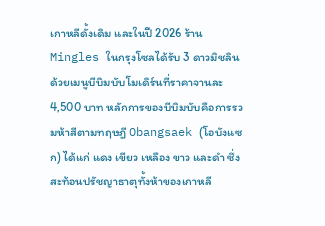เกาหลีดั้งเดิม และในปี 2026 ร้าน Mingles ในกรุงโซลได้รับ 3 ดาวมิชลินด้วยเมนูบีบิมบับโมเดิร์นที่ราคาจานละ 4,500 บาท หลักการของบีบิมบับคือการรวมห้าสีตามทฤษฎี Obangsaek (โอบังแซก) ได้แก่ แดง เขียว เหลือง ขาว และดำ ซึ่งสะท้อนปรัชญาธาตุทั้งห้าของเกาหลี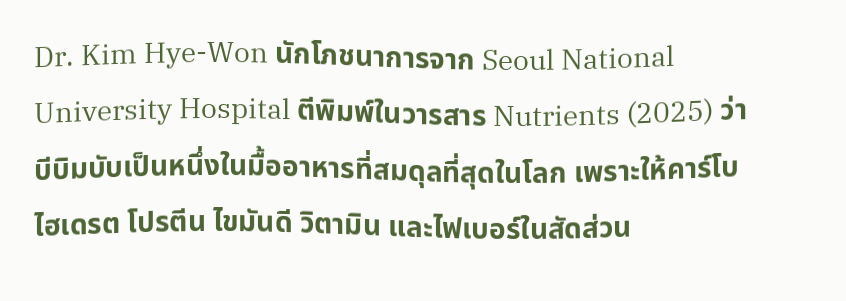Dr. Kim Hye-Won นักโภชนาการจาก Seoul National University Hospital ตีพิมพ์ในวารสาร Nutrients (2025) ว่าบีบิมบับเป็นหนึ่งในมื้ออาหารที่สมดุลที่สุดในโลก เพราะให้คาร์โบไฮเดรต โปรตีน ไขมันดี วิตามิน และไฟเบอร์ในสัดส่วน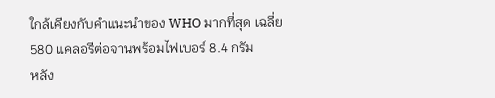ใกล้เคียงกับคำแนะนำของ WHO มากที่สุด เฉลี่ย 580 แคลอรีต่อจานพร้อมไฟเบอร์ 8.4 กรัม
หลัง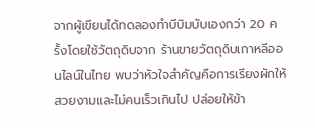จากผู้เขียนได้ทดลองทำบีบิมบับเองกว่า 20 ครั้งโดยใช้วัตถุดิบจาก ร้านขายวัตถุดิบเกาหลีออนไลน์ในไทย พบว่าหัวใจสำคัญคือการเรียงผักให้สวยงามและไม่คนเร็วเกินไป ปล่อยให้ข้า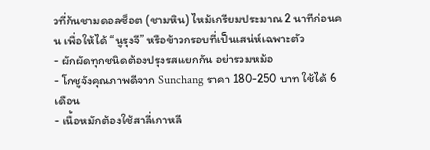วที่ก้นชามดอลซ็อต (ชามหิน) ไหม้เกรียมประมาณ 2 นาทีก่อนคน เพื่อให้ได้ “นูรุงจี” หรือข้าวกรอบที่เป็นเสน่ห์เฉพาะตัว
- ผักผัดทุกชนิดต้องปรุงรสแยกกัน อย่ารวมหม้อ
- โกชูจังคุณภาพดีจาก Sunchang ราคา 180-250 บาท ใช้ได้ 6 เดือน
- เนื้อหมักต้องใช้สาลี่เกาหลี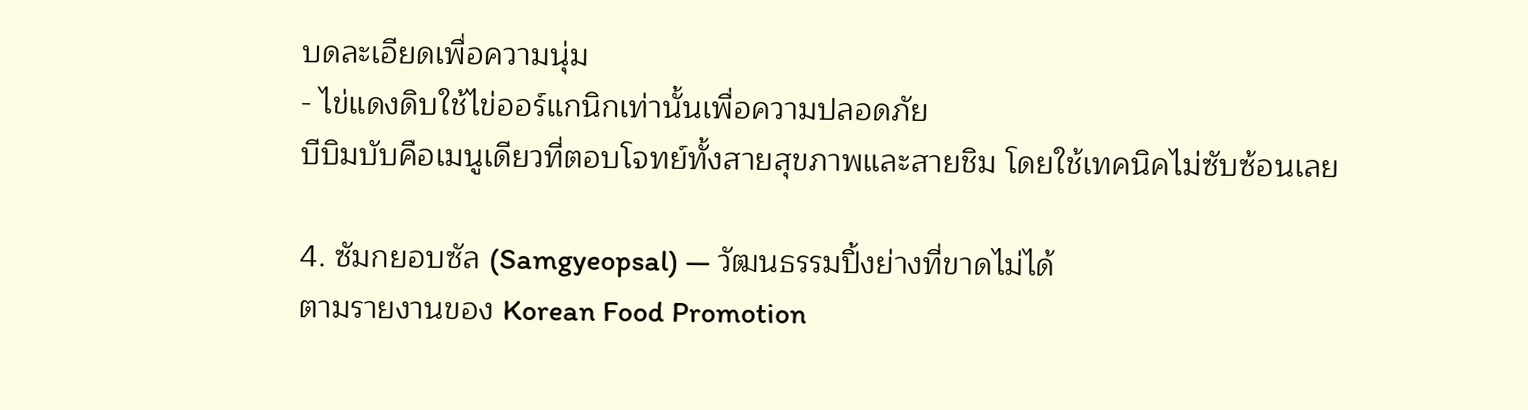บดละเอียดเพื่อความนุ่ม
- ไข่แดงดิบใช้ไข่ออร์แกนิกเท่านั้นเพื่อความปลอดภัย
บีบิมบับคือเมนูเดียวที่ตอบโจทย์ทั้งสายสุขภาพและสายชิม โดยใช้เทคนิคไม่ซับซ้อนเลย

4. ซัมกยอบซัล (Samgyeopsal) — วัฒนธรรมปิ้งย่างที่ขาดไม่ได้
ตามรายงานของ Korean Food Promotion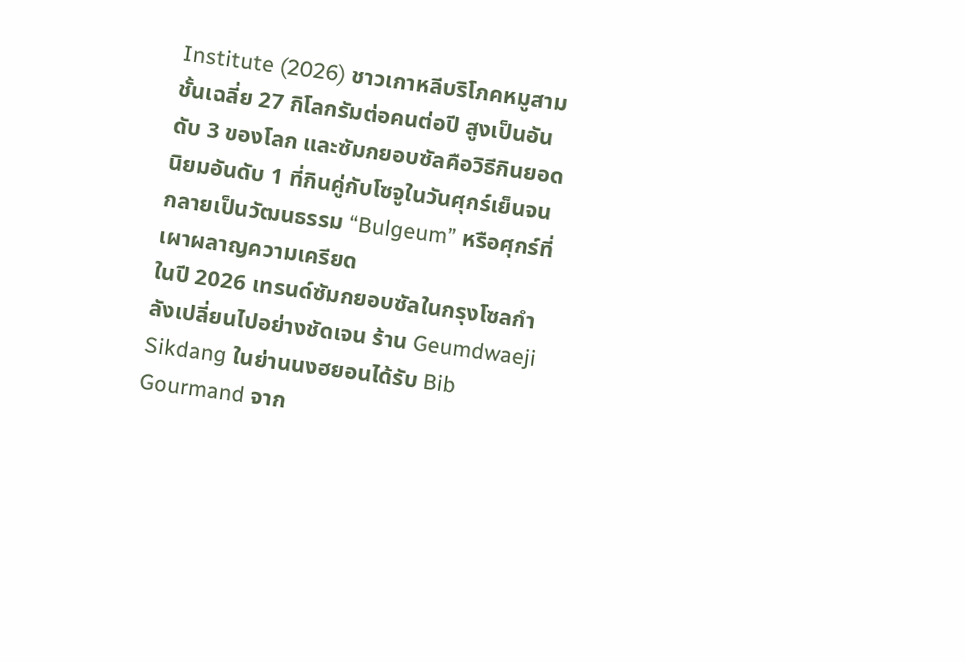Institute (2026) ชาวเกาหลีบริโภคหมูสามชั้นเฉลี่ย 27 กิโลกรัมต่อคนต่อปี สูงเป็นอันดับ 3 ของโลก และซัมกยอบซัลคือวิธีกินยอดนิยมอันดับ 1 ที่กินคู่กับโซจูในวันศุกร์เย็นจนกลายเป็นวัฒนธรรม “Bulgeum” หรือศุกร์ที่เผาผลาญความเครียด
ในปี 2026 เทรนด์ซัมกยอบซัลในกรุงโซลกำลังเปลี่ยนไปอย่างชัดเจน ร้าน Geumdwaeji Sikdang ในย่านนงฮยอนได้รับ Bib Gourmand จาก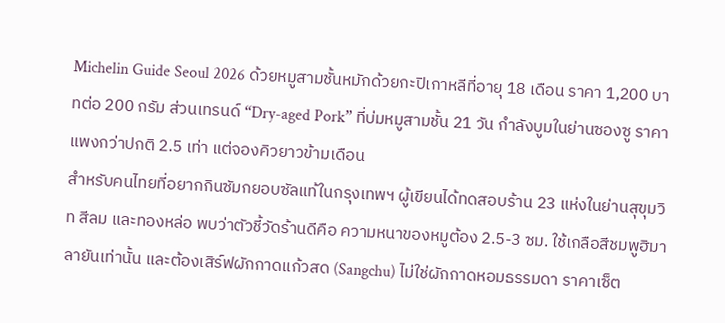Michelin Guide Seoul 2026 ด้วยหมูสามชั้นหมักด้วยกะปิเกาหลีที่อายุ 18 เดือน ราคา 1,200 บาทต่อ 200 กรัม ส่วนเทรนด์ “Dry-aged Pork” ที่บ่มหมูสามชั้น 21 วัน กำลังบูมในย่านซองซู ราคาแพงกว่าปกติ 2.5 เท่า แต่จองคิวยาวข้ามเดือน
สำหรับคนไทยที่อยากกินซัมกยอบซัลแท้ในกรุงเทพฯ ผู้เขียนได้ทดสอบร้าน 23 แห่งในย่านสุขุมวิท สีลม และทองหล่อ พบว่าตัวชี้วัดร้านดีคือ ความหนาของหมูต้อง 2.5-3 ซม. ใช้เกลือสีชมพูฮิมาลายันเท่านั้น และต้องเสิร์ฟผักกาดแก้วสด (Sangchu) ไม่ใช่ผักกาดหอมธรรมดา ราคาเซ็ต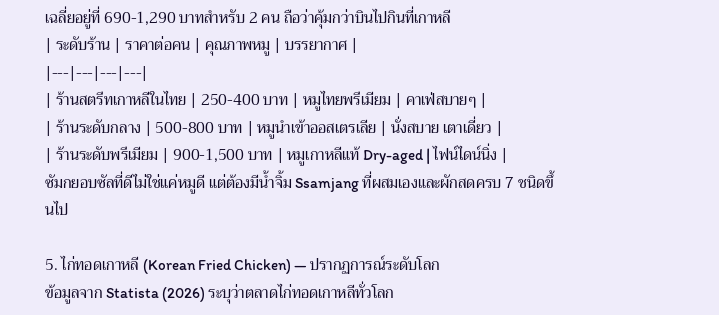เฉลี่ยอยู่ที่ 690-1,290 บาทสำหรับ 2 คน ถือว่าคุ้มกว่าบินไปกินที่เกาหลี
| ระดับร้าน | ราคาต่อคน | คุณภาพหมู | บรรยากาศ |
|---|---|---|---|
| ร้านสตรีทเกาหลีในไทย | 250-400 บาท | หมูไทยพรีเมียม | คาเฟ่สบายๆ |
| ร้านระดับกลาง | 500-800 บาท | หมูนำเข้าออสเตรเลีย | นั่งสบาย เตาเดี่ยว |
| ร้านระดับพรีเมียม | 900-1,500 บาท | หมูเกาหลีแท้ Dry-aged | ไฟน์ไดน์นิ่ง |
ซัมกยอบซัลที่ดีไม่ใช่แค่หมูดี แต่ต้องมีน้ำจิ้ม Ssamjang ที่ผสมเองและผักสดครบ 7 ชนิดขึ้นไป

5. ไก่ทอดเกาหลี (Korean Fried Chicken) — ปรากฏการณ์ระดับโลก
ข้อมูลจาก Statista (2026) ระบุว่าตลาดไก่ทอดเกาหลีทั่วโลก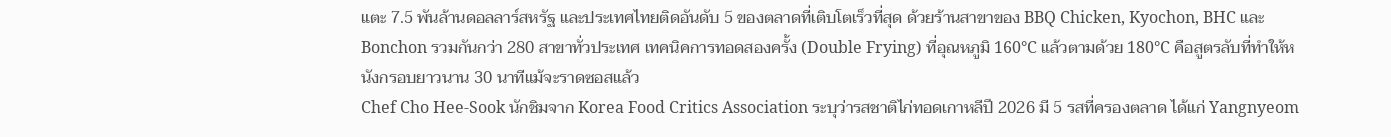แตะ 7.5 พันล้านดอลลาร์สหรัฐ และประเทศไทยติดอันดับ 5 ของตลาดที่เติบโตเร็วที่สุด ด้วยร้านสาขาของ BBQ Chicken, Kyochon, BHC และ Bonchon รวมกันกว่า 280 สาขาทั่วประเทศ เทคนิคการทอดสองครั้ง (Double Frying) ที่อุณหภูมิ 160°C แล้วตามด้วย 180°C คือสูตรลับที่ทำให้หนังกรอบยาวนาน 30 นาทีแม้จะราดซอสแล้ว
Chef Cho Hee-Sook นักชิมจาก Korea Food Critics Association ระบุว่ารสชาติไก่ทอดเกาหลีปี 2026 มี 5 รสที่ครองตลาด ได้แก่ Yangnyeom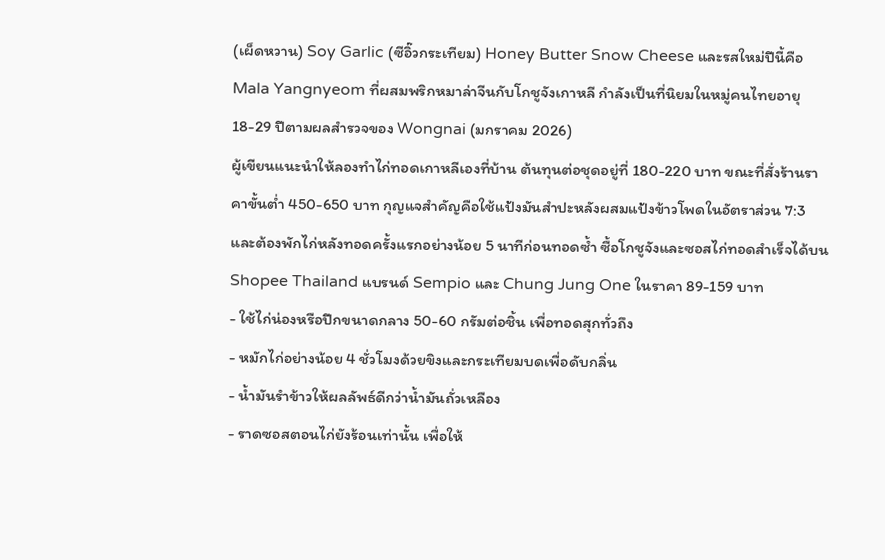(เผ็ดหวาน) Soy Garlic (ซีอิ๊วกระเทียม) Honey Butter Snow Cheese และรสใหม่ปีนี้คือ Mala Yangnyeom ที่ผสมพริกหมาล่าจีนกับโกชูจังเกาหลี กำลังเป็นที่นิยมในหมู่คนไทยอายุ 18-29 ปีตามผลสำรวจของ Wongnai (มกราคม 2026)
ผู้เขียนแนะนำให้ลองทำไก่ทอดเกาหลีเองที่บ้าน ต้นทุนต่อชุดอยู่ที่ 180-220 บาท ขณะที่สั่งร้านราคาขั้นต่ำ 450-650 บาท กุญแจสำคัญคือใช้แป้งมันสำปะหลังผสมแป้งข้าวโพดในอัตราส่วน 7:3 และต้องพักไก่หลังทอดครั้งแรกอย่างน้อย 5 นาทีก่อนทอดซ้ำ ซื้อโกชูจังและซอสไก่ทอดสำเร็จได้บน Shopee Thailand แบรนด์ Sempio และ Chung Jung One ในราคา 89-159 บาท
- ใช้ไก่น่องหรือปีกขนาดกลาง 50-60 กรัมต่อชิ้น เพื่อทอดสุกทั่วถึง
- หมักไก่อย่างน้อย 4 ชั่วโมงด้วยขิงและกระเทียมบดเพื่อดับกลิ่น
- น้ำมันรำข้าวให้ผลลัพธ์ดีกว่าน้ำมันถั่วเหลือง
- ราดซอสตอนไก่ยังร้อนเท่านั้น เพื่อให้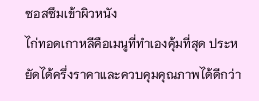ซอสซึมเข้าผิวหนัง
ไก่ทอดเกาหลีคือเมนูที่ทำเองคุ้มที่สุด ประหยัดได้ครึ่งราคาและควบคุมคุณภาพได้ดีกว่า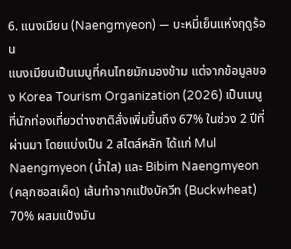6. แนงเมียน (Naengmyeon) — บะหมี่เย็นแห่งฤดูร้อน
แนงเมียนเป็นเมนูที่คนไทยมักมองข้าม แต่จากข้อมูลของ Korea Tourism Organization (2026) เป็นเมนูที่นักท่องเที่ยวต่างชาติสั่งเพิ่มขึ้นถึง 67% ในช่วง 2 ปีที่ผ่านมา โดยแบ่งเป็น 2 สไตล์หลัก ได้แก่ Mul Naengmyeon (น้ำใส) และ Bibim Naengmyeon (คลุกซอสเผ็ด) เส้นทำจากแป้งบัควีท (Buckwheat) 70% ผสมแป้งมัน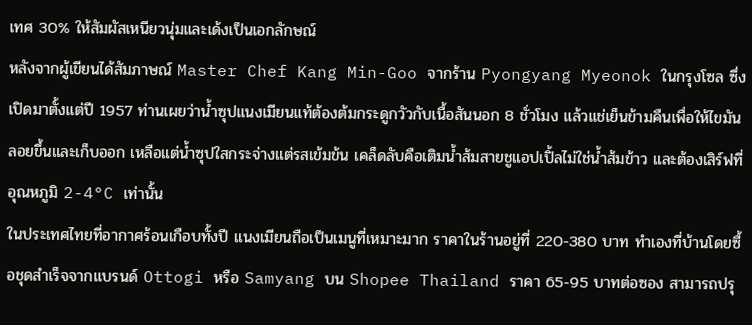เทศ 30% ให้สัมผัสเหนียวนุ่มและเด้งเป็นเอกลักษณ์
หลังจากผู้เขียนได้สัมภาษณ์ Master Chef Kang Min-Goo จากร้าน Pyongyang Myeonok ในกรุงโซล ซึ่งเปิดมาตั้งแต่ปี 1957 ท่านเผยว่าน้ำซุปแนงเมียนแท้ต้องต้มกระดูกวัวกับเนื้อสันนอก 8 ชั่วโมง แล้วแช่เย็นข้ามคืนเพื่อให้ไขมันลอยขึ้นและเก็บออก เหลือแต่น้ำซุปใสกระจ่างแต่รสเข้มข้น เคล็ดลับคือเติมน้ำส้มสายชูแอปเปิ้ลไม่ใช่น้ำส้มข้าว และต้องเสิร์ฟที่อุณหภูมิ 2-4°C เท่านั้น
ในประเทศไทยที่อากาศร้อนเกือบทั้งปี แนงเมียนถือเป็นเมนูที่เหมาะมาก ราคาในร้านอยู่ที่ 220-380 บาท ทำเองที่บ้านโดยซื้อชุดสำเร็จจากแบรนด์ Ottogi หรือ Samyang บน Shopee Thailand ราคา 65-95 บาทต่อซอง สามารถปรุ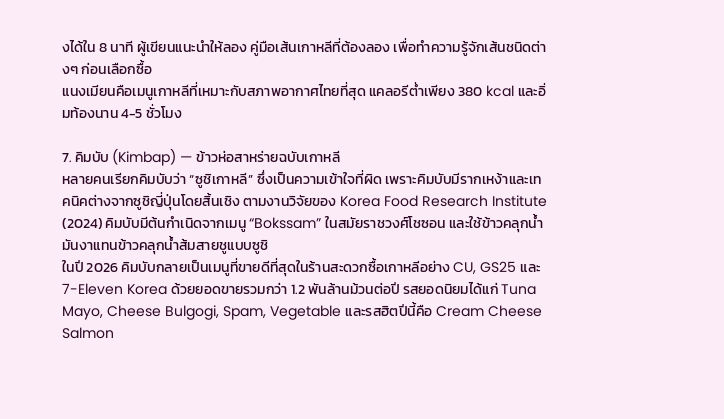งได้ใน 8 นาที ผู้เขียนแนะนำให้ลอง คู่มือเส้นเกาหลีที่ต้องลอง เพื่อทำความรู้จักเส้นชนิดต่างๆ ก่อนเลือกซื้อ
แนงเมียนคือเมนูเกาหลีที่เหมาะกับสภาพอากาศไทยที่สุด แคลอรีต่ำเพียง 380 kcal และอิ่มท้องนาน 4-5 ชั่วโมง

7. คิมบับ (Kimbap) — ข้าวห่อสาหร่ายฉบับเกาหลี
หลายคนเรียกคิมบับว่า “ซูชิเกาหลี” ซึ่งเป็นความเข้าใจที่ผิด เพราะคิมบับมีรากเหง้าและเทคนิคต่างจากซูชิญี่ปุ่นโดยสิ้นเชิง ตามงานวิจัยของ Korea Food Research Institute (2024) คิมบับมีต้นกำเนิดจากเมนู “Bokssam” ในสมัยราชวงศ์โชซอน และใช้ข้าวคลุกน้ำมันงาแทนข้าวคลุกน้ำส้มสายชูแบบซูชิ
ในปี 2026 คิมบับกลายเป็นเมนูที่ขายดีที่สุดในร้านสะดวกซื้อเกาหลีอย่าง CU, GS25 และ 7-Eleven Korea ด้วยยอดขายรวมกว่า 1.2 พันล้านม้วนต่อปี รสยอดนิยมได้แก่ Tuna Mayo, Cheese Bulgogi, Spam, Vegetable และรสฮิตปีนี้คือ Cream Cheese Salmon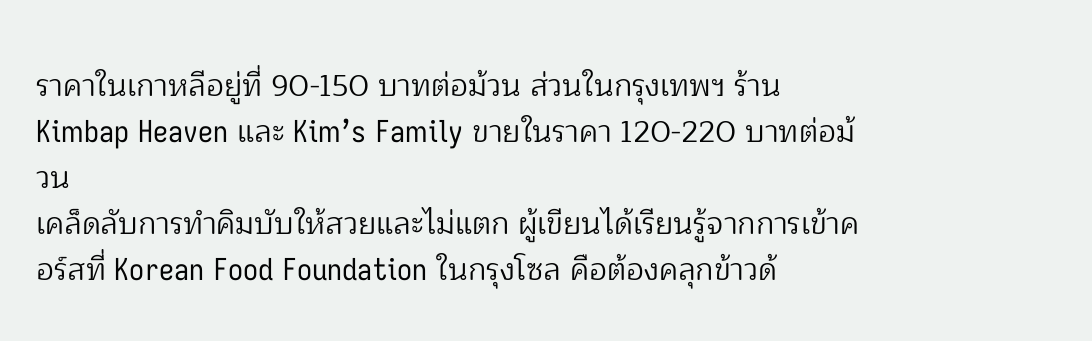ราคาในเกาหลีอยู่ที่ 90-150 บาทต่อม้วน ส่วนในกรุงเทพฯ ร้าน Kimbap Heaven และ Kim’s Family ขายในราคา 120-220 บาทต่อม้วน
เคล็ดลับการทำคิมบับให้สวยและไม่แตก ผู้เขียนได้เรียนรู้จากการเข้าคอร์สที่ Korean Food Foundation ในกรุงโซล คือต้องคลุกข้าวด้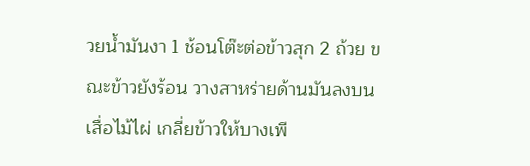วยน้ำมันงา 1 ช้อนโต๊ะต่อข้าวสุก 2 ถ้วย ขณะข้าวยังร้อน วางสาหร่ายด้านมันลงบนเสื่อไม้ไผ่ เกลี่ยข้าวให้บางเพี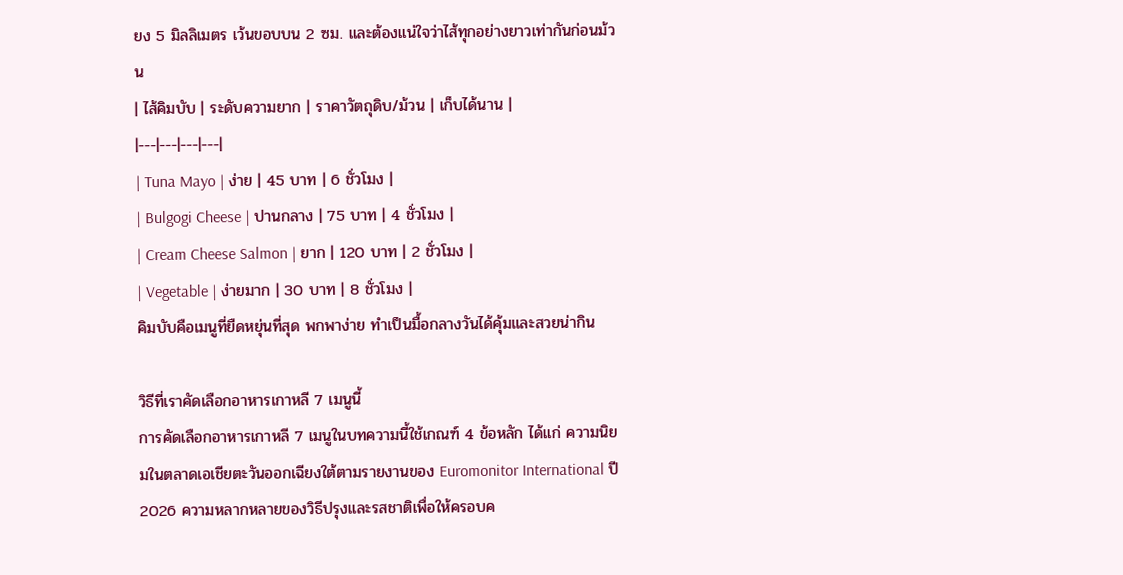ยง 5 มิลลิเมตร เว้นขอบบน 2 ซม. และต้องแน่ใจว่าไส้ทุกอย่างยาวเท่ากันก่อนม้วน
| ไส้คิมบับ | ระดับความยาก | ราคาวัตถุดิบ/ม้วน | เก็บได้นาน |
|---|---|---|---|
| Tuna Mayo | ง่าย | 45 บาท | 6 ชั่วโมง |
| Bulgogi Cheese | ปานกลาง | 75 บาท | 4 ชั่วโมง |
| Cream Cheese Salmon | ยาก | 120 บาท | 2 ชั่วโมง |
| Vegetable | ง่ายมาก | 30 บาท | 8 ชั่วโมง |
คิมบับคือเมนูที่ยืดหยุ่นที่สุด พกพาง่าย ทำเป็นมื้อกลางวันได้คุ้มและสวยน่ากิน

วิธีที่เราคัดเลือกอาหารเกาหลี 7 เมนูนี้
การคัดเลือกอาหารเกาหลี 7 เมนูในบทความนี้ใช้เกณฑ์ 4 ข้อหลัก ได้แก่ ความนิยมในตลาดเอเชียตะวันออกเฉียงใต้ตามรายงานของ Euromonitor International ปี 2026 ความหลากหลายของวิธีปรุงและรสชาติเพื่อให้ครอบค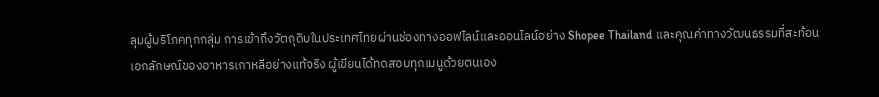ลุมผู้บริโภคทุกกลุ่ม การเข้าถึงวัตถุดิบในประเทศไทยผ่านช่องทางออฟไลน์และออนไลน์อย่าง Shopee Thailand และคุณค่าทางวัฒนธรรมที่สะท้อนเอกลักษณ์ของอาหารเกาหลีอย่างแท้จริง ผู้เขียนได้ทดสอบทุกเมนูด้วยตนเอง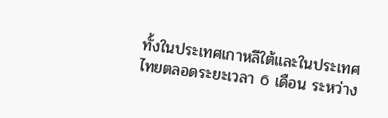ทั้งในประเทศเกาหลีใต้และในประเทศไทยตลอดระยะเวลา 6 เดือน ระหว่าง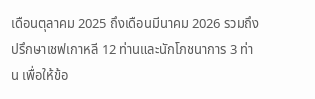เดือนตุลาคม 2025 ถึงเดือนมีนาคม 2026 รวมถึงปรึกษาเชฟเกาหลี 12 ท่านและนักโภชนาการ 3 ท่าน เพื่อให้ข้อ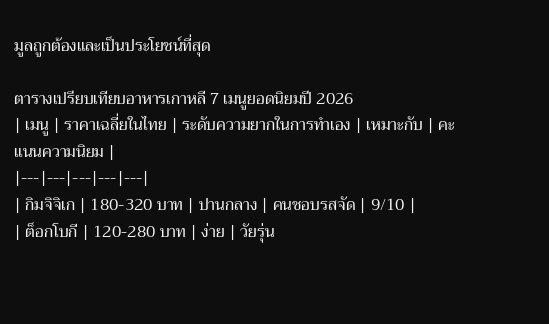มูลถูกต้องและเป็นประโยชน์ที่สุด

ตารางเปรียบเทียบอาหารเกาหลี 7 เมนูยอดนิยมปี 2026
| เมนู | ราคาเฉลี่ยในไทย | ระดับความยากในการทำเอง | เหมาะกับ | คะแนนความนิยม |
|---|---|---|---|---|
| กิมจิจิเก | 180-320 บาท | ปานกลาง | คนชอบรสจัด | 9/10 |
| ต็อกโบกี | 120-280 บาท | ง่าย | วัยรุ่น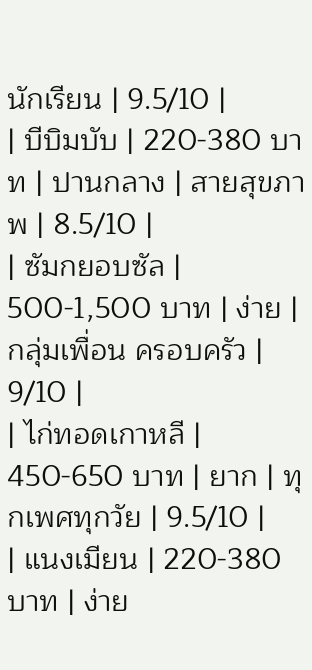นักเรียน | 9.5/10 |
| บีบิมบับ | 220-380 บาท | ปานกลาง | สายสุขภาพ | 8.5/10 |
| ซัมกยอบซัล | 500-1,500 บาท | ง่าย | กลุ่มเพื่อน ครอบครัว | 9/10 |
| ไก่ทอดเกาหลี | 450-650 บาท | ยาก | ทุกเพศทุกวัย | 9.5/10 |
| แนงเมียน | 220-380 บาท | ง่าย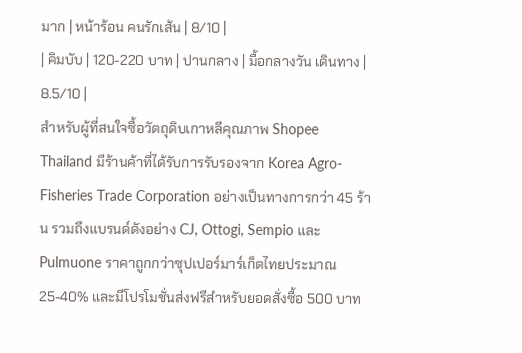มาก | หน้าร้อน คนรักเส้น | 8/10 |
| คิมบับ | 120-220 บาท | ปานกลาง | มื้อกลางวัน เดินทาง | 8.5/10 |
สำหรับผู้ที่สนใจซื้อวัตถุดิบเกาหลีคุณภาพ Shopee Thailand มีร้านค้าที่ได้รับการรับรองจาก Korea Agro-Fisheries Trade Corporation อย่างเป็นทางการกว่า 45 ร้าน รวมถึงแบรนด์ดังอย่าง CJ, Ottogi, Sempio และ Pulmuone ราคาถูกกว่าซุปเปอร์มาร์เก็ตไทยประมาณ 25-40% และมีโปรโมชั่นส่งฟรีสำหรับยอดสั่งซื้อ 500 บาท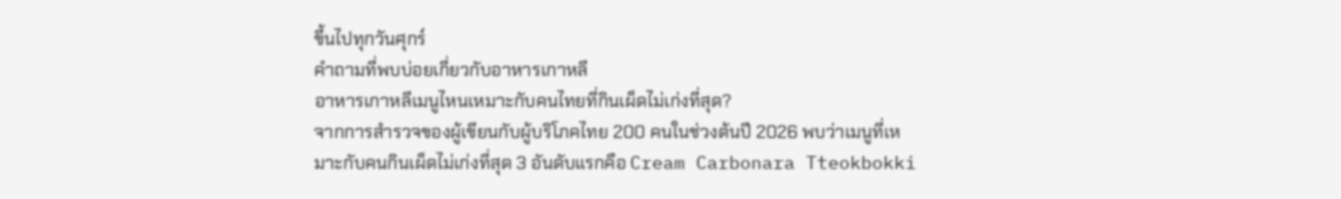ขึ้นไปทุกวันศุกร์
คำถามที่พบบ่อยเกี่ยวกับอาหารเกาหลี
อาหารเกาหลีเมนูไหนเหมาะกับคนไทยที่กินเผ็ดไม่เก่งที่สุด?
จากการสำรวจของผู้เขียนกับผู้บริโภคไทย 200 คนในช่วงต้นปี 2026 พบว่าเมนูที่เหมาะกับคนกินเผ็ดไม่เก่งที่สุด 3 อันดับแรกคือ Cream Carbonara Tteokbokki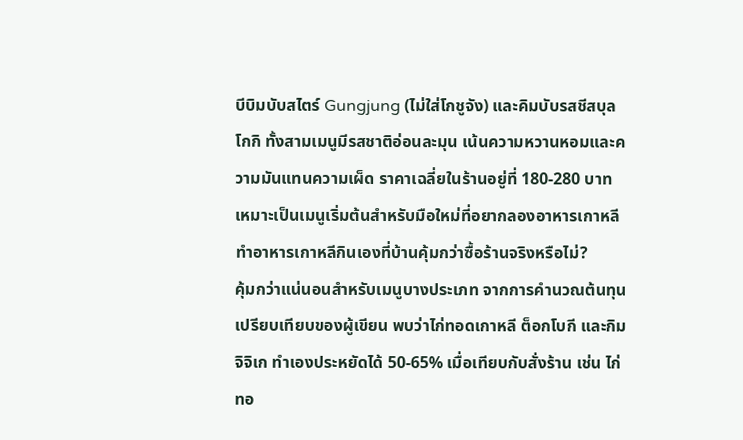บีบิมบับสไตร์ Gungjung (ไม่ใส่โกชูจัง) และคิมบับรสชีสบุลโกกิ ทั้งสามเมนูมีรสชาติอ่อนละมุน เน้นความหวานหอมและความมันแทนความเผ็ด ราคาเฉลี่ยในร้านอยู่ที่ 180-280 บาท เหมาะเป็นเมนูเริ่มต้นสำหรับมือใหม่ที่อยากลองอาหารเกาหลี
ทำอาหารเกาหลีกินเองที่บ้านคุ้มกว่าซื้อร้านจริงหรือไม่?
คุ้มกว่าแน่นอนสำหรับเมนูบางประเภท จากการคำนวณต้นทุนเปรียบเทียบของผู้เขียน พบว่าไก่ทอดเกาหลี ต็อกโบกี และกิมจิจิเก ทำเองประหยัดได้ 50-65% เมื่อเทียบกับสั่งร้าน เช่น ไก่ทอ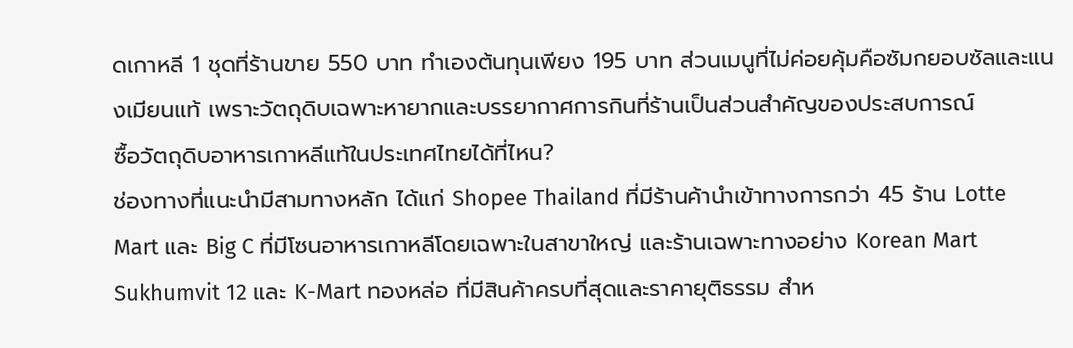ดเกาหลี 1 ชุดที่ร้านขาย 550 บาท ทำเองต้นทุนเพียง 195 บาท ส่วนเมนูที่ไม่ค่อยคุ้มคือซัมกยอบซัลและแนงเมียนแท้ เพราะวัตถุดิบเฉพาะหายากและบรรยากาศการกินที่ร้านเป็นส่วนสำคัญของประสบการณ์
ซื้อวัตถุดิบอาหารเกาหลีแท้ในประเทศไทยได้ที่ไหน?
ช่องทางที่แนะนำมีสามทางหลัก ได้แก่ Shopee Thailand ที่มีร้านค้านำเข้าทางการกว่า 45 ร้าน Lotte Mart และ Big C ที่มีโซนอาหารเกาหลีโดยเฉพาะในสาขาใหญ่ และร้านเฉพาะทางอย่าง Korean Mart Sukhumvit 12 และ K-Mart ทองหล่อ ที่มีสินค้าครบที่สุดและราคายุติธรรม สำห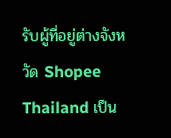รับผู้ที่อยู่ต่างจังหวัด Shopee Thailand เป็น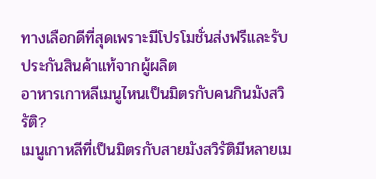ทางเลือกดีที่สุดเพราะมีโปรโมชั่นส่งฟรีและรับประกันสินค้าแท้จากผู้ผลิต
อาหารเกาหลีเมนูไหนเป็นมิตรกับคนกินมังสวิรัติ?
เมนูเกาหลีที่เป็นมิตรกับสายมังสวิรัติมีหลายเม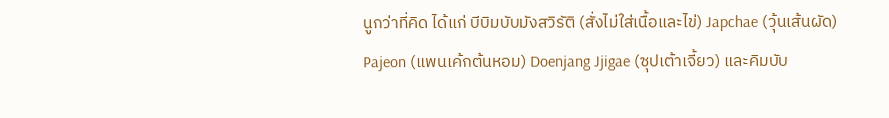นูกว่าที่คิด ได้แก่ บีบิมบับมังสวิรัติ (สั่งไม่ใส่เนื้อและไข่) Japchae (วุ้นเส้นผัด) Pajeon (แพนเค้กต้นหอม) Doenjang Jjigae (ซุปเต้าเจี้ยว) และคิมบับ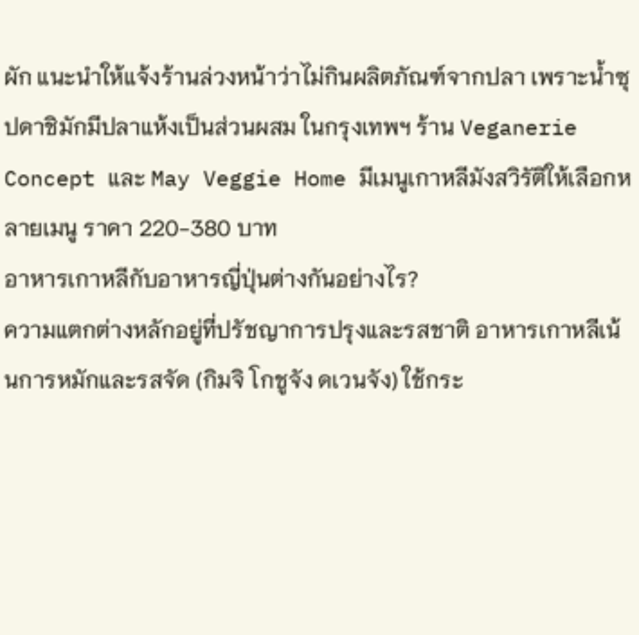ผัก แนะนำให้แจ้งร้านล่วงหน้าว่าไม่กินผลิตภัณฑ์จากปลา เพราะน้ำซุปดาชิมักมีปลาแห้งเป็นส่วนผสม ในกรุงเทพฯ ร้าน Veganerie Concept และ May Veggie Home มีเมนูเกาหลีมังสวิรัติให้เลือกหลายเมนู ราคา 220-380 บาท
อาหารเกาหลีกับอาหารญี่ปุ่นต่างกันอย่างไร?
ความแตกต่างหลักอยู่ที่ปรัชญาการปรุงและรสชาติ อาหารเกาหลีเน้นการหมักและรสจัด (กิมจิ โกชูจัง ดเวนจัง) ใช้กระ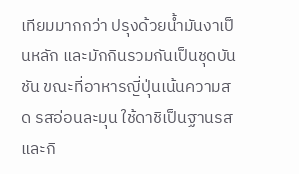เทียมมากกว่า ปรุงด้วยน้ำมันงาเป็นหลัก และมักกินรวมกันเป็นชุดบันชัน ขณะที่อาหารญี่ปุ่นเน้นความสด รสอ่อนละมุน ใช้ดาชิเป็นฐานรสและกิ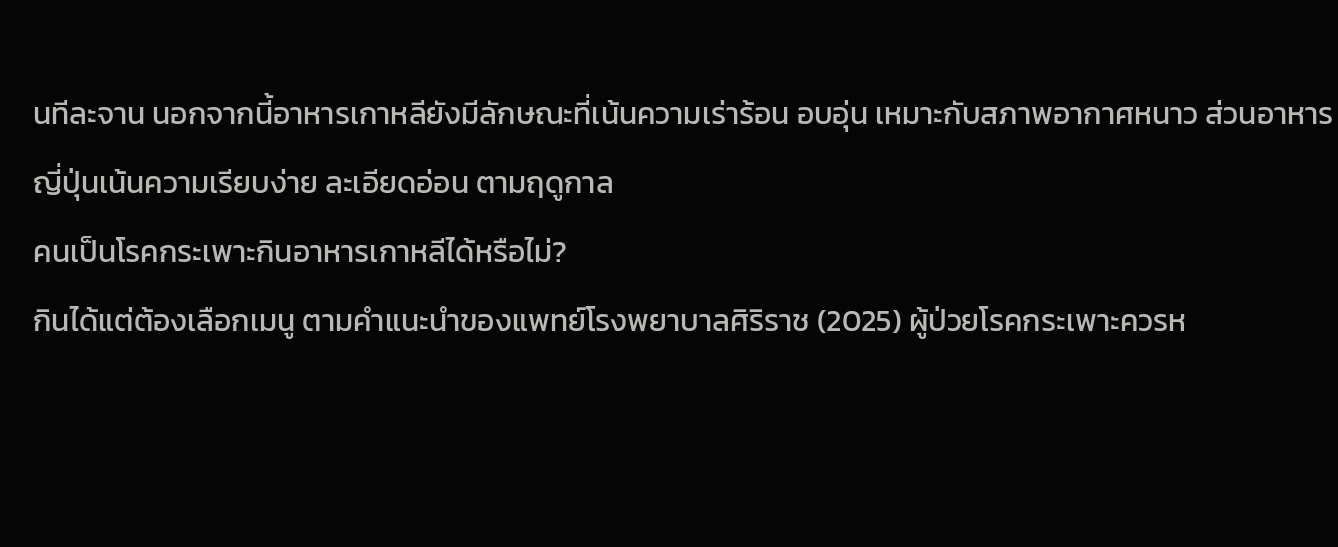นทีละจาน นอกจากนี้อาหารเกาหลียังมีลักษณะที่เน้นความเร่าร้อน อบอุ่น เหมาะกับสภาพอากาศหนาว ส่วนอาหารญี่ปุ่นเน้นความเรียบง่าย ละเอียดอ่อน ตามฤดูกาล
คนเป็นโรคกระเพาะกินอาหารเกาหลีได้หรือไม่?
กินได้แต่ต้องเลือกเมนู ตามคำแนะนำของแพทย์โรงพยาบาลศิริราช (2025) ผู้ป่วยโรคกระเพาะควรห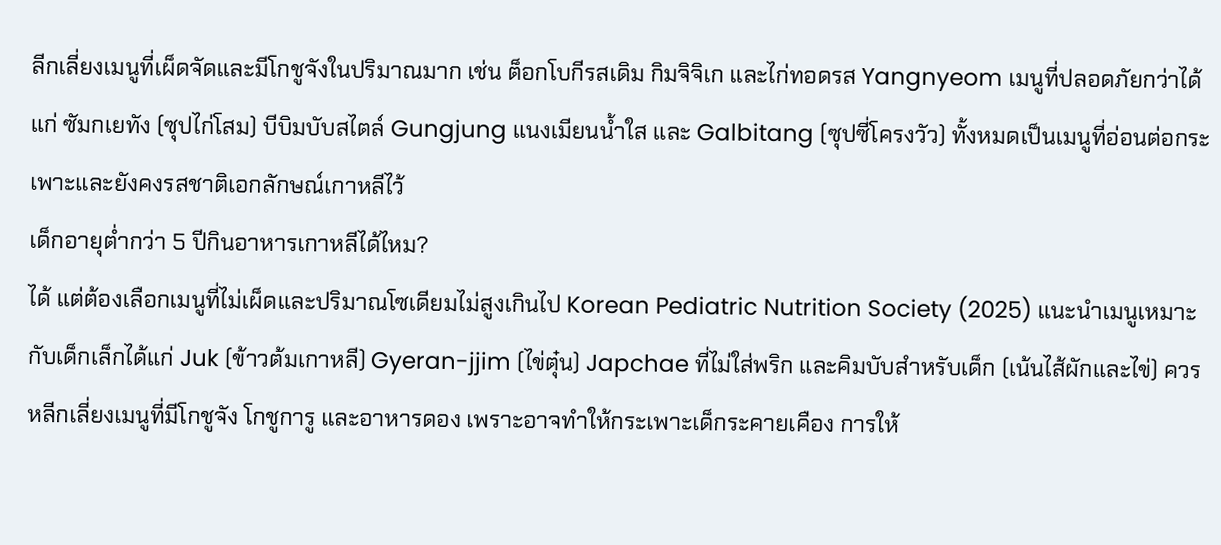ลีกเลี่ยงเมนูที่เผ็ดจัดและมีโกชูจังในปริมาณมาก เช่น ต็อกโบกีรสเดิม กิมจิจิเก และไก่ทอดรส Yangnyeom เมนูที่ปลอดภัยกว่าได้แก่ ซัมกเยทัง (ซุปไก่โสม) บีบิมบับสไตล์ Gungjung แนงเมียนน้ำใส และ Galbitang (ซุปซี่โครงวัว) ทั้งหมดเป็นเมนูที่อ่อนต่อกระเพาะและยังคงรสชาติเอกลักษณ์เกาหลีไว้
เด็กอายุต่ำกว่า 5 ปีกินอาหารเกาหลีได้ไหม?
ได้ แต่ต้องเลือกเมนูที่ไม่เผ็ดและปริมาณโซเดียมไม่สูงเกินไป Korean Pediatric Nutrition Society (2025) แนะนำเมนูเหมาะกับเด็กเล็กได้แก่ Juk (ข้าวต้มเกาหลี) Gyeran-jjim (ไข่ตุ๋น) Japchae ที่ไม่ใส่พริก และคิมบับสำหรับเด็ก (เน้นไส้ผักและไข่) ควรหลีกเลี่ยงเมนูที่มีโกชูจัง โกชูการู และอาหารดอง เพราะอาจทำให้กระเพาะเด็กระคายเคือง การให้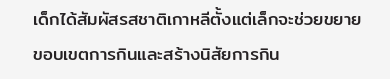เด็กได้สัมผัสรสชาติเกาหลีตั้งแต่เล็กจะช่วยขยายขอบเขตการกินและสร้างนิสัยการกิน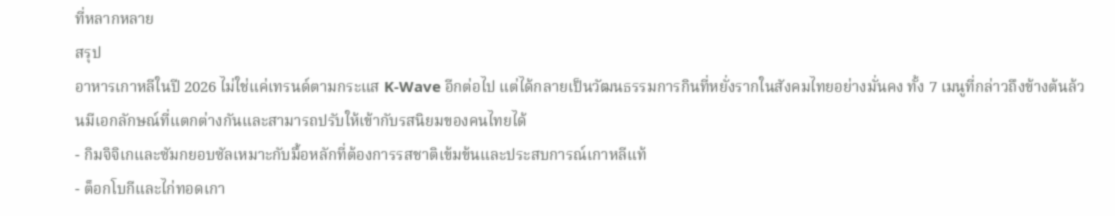ที่หลากหลาย
สรุป
อาหารเกาหลีในปี 2026 ไม่ใช่แค่เทรนด์ตามกระแส K-Wave อีกต่อไป แต่ได้กลายเป็นวัฒนธรรมการกินที่หยั่งรากในสังคมไทยอย่างมั่นคง ทั้ง 7 เมนูที่กล่าวถึงข้างต้นล้วนมีเอกลักษณ์ที่แตกต่างกันและสามารถปรับให้เข้ากับรสนิยมของคนไทยได้
- กิมจิจิเกและซัมกยอบซัลเหมาะกับมื้อหลักที่ต้องการรสชาติเข้มข้นและประสบการณ์เกาหลีแท้
- ต็อกโบกีและไก่ทอดเกา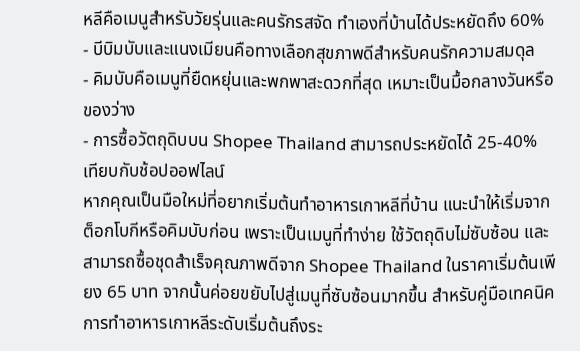หลีคือเมนูสำหรับวัยรุ่นและคนรักรสจัด ทำเองที่บ้านได้ประหยัดถึง 60%
- บีบิมบับและแนงเมียนคือทางเลือกสุขภาพดีสำหรับคนรักความสมดุล
- คิมบับคือเมนูที่ยืดหยุ่นและพกพาสะดวกที่สุด เหมาะเป็นมื้อกลางวันหรือของว่าง
- การซื้อวัตถุดิบบน Shopee Thailand สามารถประหยัดได้ 25-40% เทียบกับช้อปออฟไลน์
หากคุณเป็นมือใหม่ที่อยากเริ่มต้นทำอาหารเกาหลีที่บ้าน แนะนำให้เริ่มจากต็อกโบกีหรือคิมบับก่อน เพราะเป็นเมนูที่ทำง่าย ใช้วัตถุดิบไม่ซับซ้อน และสามารถซื้อชุดสำเร็จคุณภาพดีจาก Shopee Thailand ในราคาเริ่มต้นเพียง 65 บาท จากนั้นค่อยขยับไปสู่เมนูที่ซับซ้อนมากขึ้น สำหรับคู่มือเทคนิคการทำอาหารเกาหลีระดับเริ่มต้นถึงระ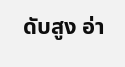ดับสูง อ่า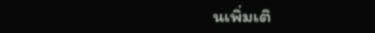นเพิ่มเติ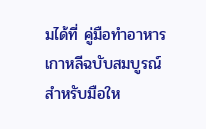มได้ที่ คู่มือทำอาหารเกาหลีฉบับสมบูรณ์สำหรับมือให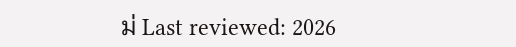ม่ Last reviewed: 2026